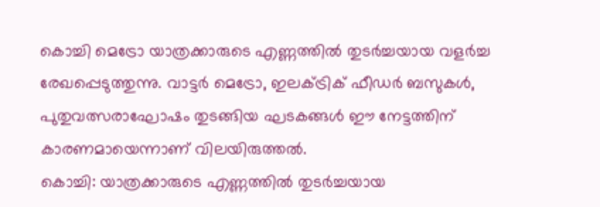കൊച്ചി മെട്രോ യാത്രക്കാരുടെ എണ്ണത്തിൽ തുടർച്ചയായ വളർച്ച രേഖപ്പെടുത്തുന്നു. വാട്ടർ മെട്രോ, ഇലക്ട്രിക് ഫീഡർ ബസുകൾ, പുതുവത്സരാഘോഷം തുടങ്ങിയ ഘടകങ്ങൾ ഈ നേട്ടത്തിന് കാരണമായെന്നാണ് വിലയിരുത്തൽ.
കൊച്ചി: യാത്രക്കാരുടെ എണ്ണത്തിൽ തുടർച്ചയായ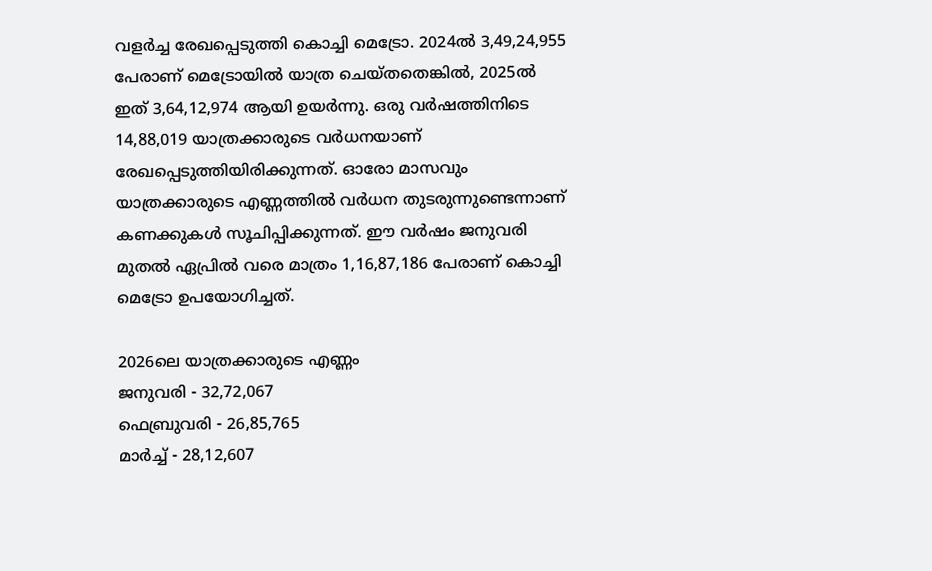വളർച്ച രേഖപ്പെടുത്തി കൊച്ചി മെട്രോ. 2024ൽ 3,49,24,955 പേരാണ് മെട്രോയിൽ യാത്ര ചെയ്തതെങ്കിൽ, 2025ൽ ഇത് 3,64,12,974 ആയി ഉയർന്നു. ഒരു വർഷത്തിനിടെ 14,88,019 യാത്രക്കാരുടെ വർധനയാണ് രേഖപ്പെടുത്തിയിരിക്കുന്നത്. ഓരോ മാസവും യാത്രക്കാരുടെ എണ്ണത്തിൽ വർധന തുടരുന്നുണ്ടെന്നാണ് കണക്കുകൾ സൂചിപ്പിക്കുന്നത്. ഈ വർഷം ജനുവരി മുതൽ ഏപ്രിൽ വരെ മാത്രം 1,16,87,186 പേരാണ് കൊച്ചി മെട്രോ ഉപയോഗിച്ചത്.

2026ലെ യാത്രക്കാരുടെ എണ്ണം
ജനുവരി - 32,72,067
ഫെബ്രുവരി - 26,85,765
മാർച്ച് - 28,12,607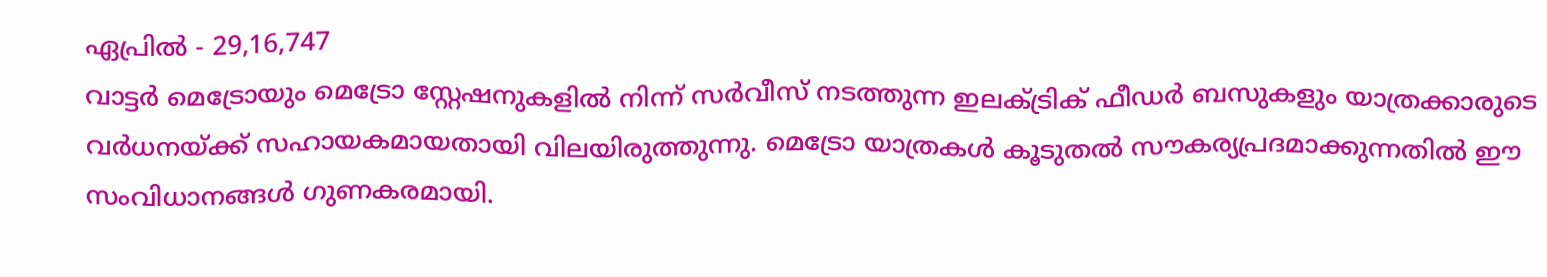ഏപ്രിൽ - 29,16,747
വാട്ടർ മെട്രോയും മെട്രോ സ്റ്റേഷനുകളിൽ നിന്ന് സർവീസ് നടത്തുന്ന ഇലക്ട്രിക് ഫീഡർ ബസുകളും യാത്രക്കാരുടെ വർധനയ്ക്ക് സഹായകമായതായി വിലയിരുത്തുന്നു. മെട്രോ യാത്രകൾ കൂടുതൽ സൗകര്യപ്രദമാക്കുന്നതിൽ ഈ സംവിധാനങ്ങൾ ഗുണകരമായി.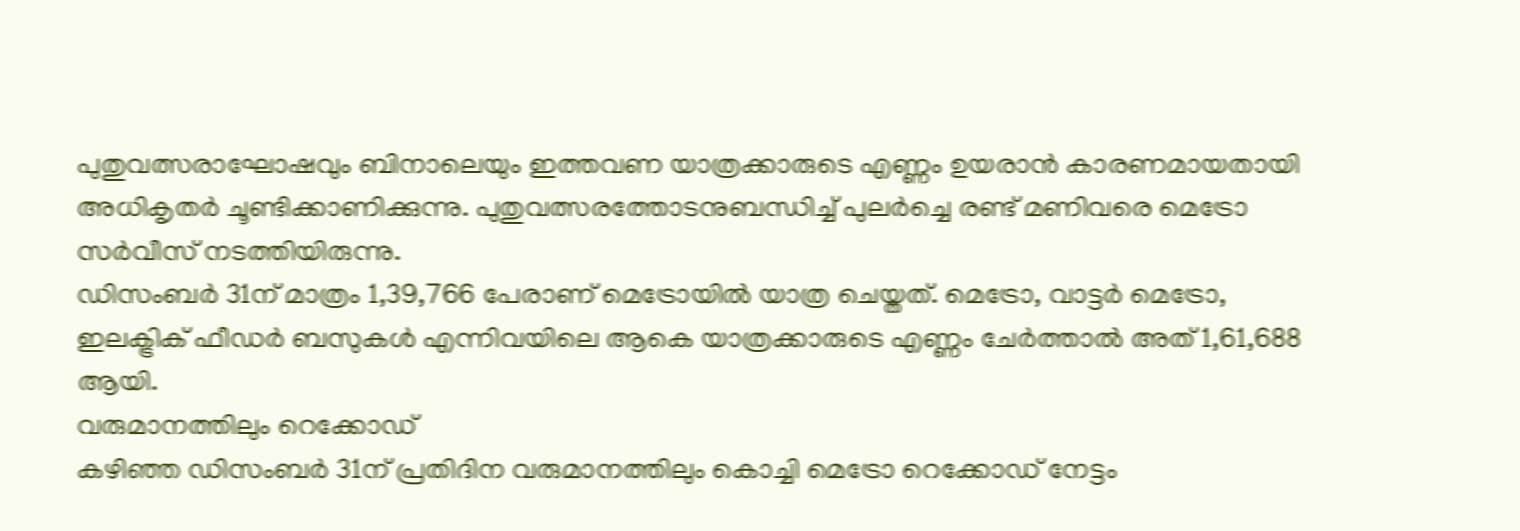പുതുവത്സരാഘോഷവും ബിനാലെയും ഇത്തവണ യാത്രക്കാരുടെ എണ്ണം ഉയരാൻ കാരണമായതായി അധികൃതർ ചൂണ്ടിക്കാണിക്കുന്നു. പുതുവത്സരത്തോടനുബന്ധിച്ച് പുലർച്ചെ രണ്ട് മണിവരെ മെട്രോ സർവീസ് നടത്തിയിരുന്നു.
ഡിസംബർ 31ന് മാത്രം 1,39,766 പേരാണ് മെട്രോയിൽ യാത്ര ചെയ്തത്. മെട്രോ, വാട്ടർ മെട്രോ, ഇലക്ട്രിക് ഫീഡർ ബസുകൾ എന്നിവയിലെ ആകെ യാത്രക്കാരുടെ എണ്ണം ചേർത്താൽ അത് 1,61,688 ആയി.
വരുമാനത്തിലും റെക്കോഡ്
കഴിഞ്ഞ ഡിസംബർ 31ന് പ്രതിദിന വരുമാനത്തിലും കൊച്ചി മെട്രോ റെക്കോഡ് നേട്ടം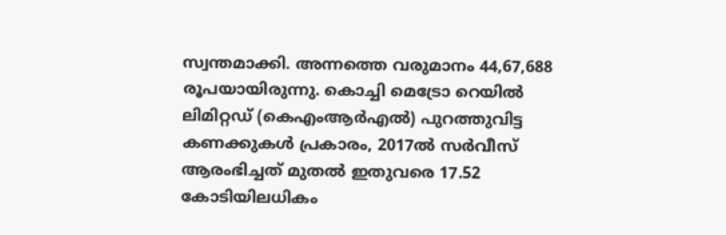സ്വന്തമാക്കി. അന്നത്തെ വരുമാനം 44,67,688 രൂപയായിരുന്നു. കൊച്ചി മെട്രോ റെയിൽ ലിമിറ്റഡ് (കെഎംആർഎൽ) പുറത്തുവിട്ട കണക്കുകൾ പ്രകാരം, 2017ൽ സർവീസ് ആരംഭിച്ചത് മുതൽ ഇതുവരെ 17.52 കോടിയിലധികം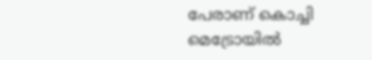പേരാണ് കൊച്ചി മെട്രോയിൽ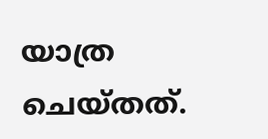യാത്ര ചെയ്തത്.